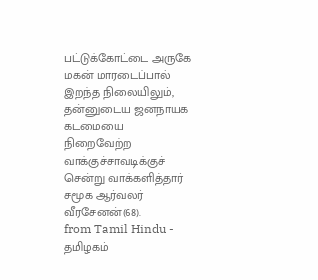பட்டுக்கோட்டை அருகே மகன் மாரடைப்பால் இறந்த நிலையிலும், தன்னுடைய ஜனநாயக கடமையை நிறைவேற்ற வாக்குச்சாவடிக்குச் சென்று வாக்களித்தார் சமூக ஆர்வலர் வீரசேனன்(68).
from Tamil Hindu - தமிழகம்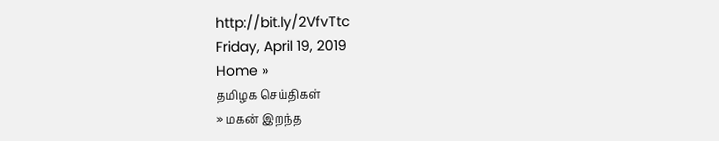http://bit.ly/2VfvTtc
Friday, April 19, 2019
Home »
தமிழக செய்திகள்
» மகன் இறந்த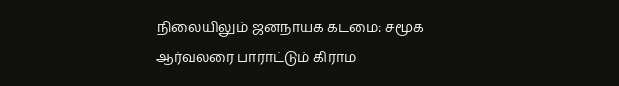நிலையிலும் ஜனநாயக கடமை: சமூக ஆர்வலரை பாராட்டும் கிராம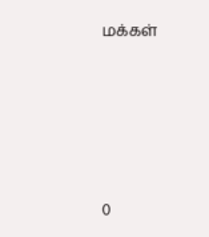மக்கள்







0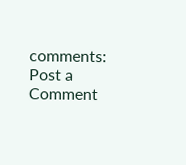comments:
Post a Comment